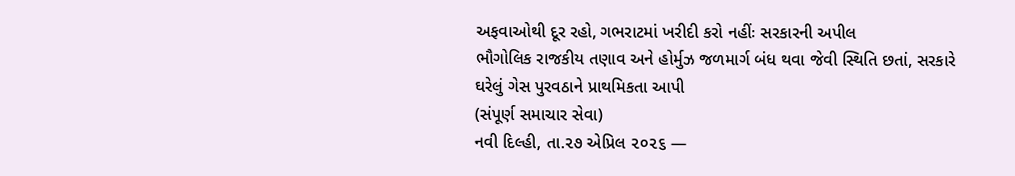અફવાઓથી દૂર રહો, ગભરાટમાં ખરીદી કરો નહીંઃ સરકારની અપીલ
ભૌગોલિક રાજકીય તણાવ અને હોર્મુઝ જળમાર્ગ બંધ થવા જેવી સ્થિતિ છતાં, સરકારે ઘરેલું ગેસ પુરવઠાને પ્રાથમિકતા આપી
(સંપૂર્ણ સમાચાર સેવા)
નવી દિલ્હી, તા.૨૭ એપ્રિલ ૨૦૨૬ —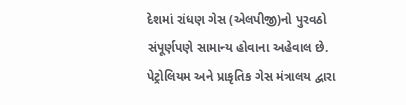દેશમાં રાંધણ ગેસ (એલપીજી)નો પુરવઠો સંપૂર્ણપણે સામાન્ય હોવાના અહેવાલ છે. પેટ્રોલિયમ અને પ્રાકૃતિક ગેસ મંત્રાલય દ્વારા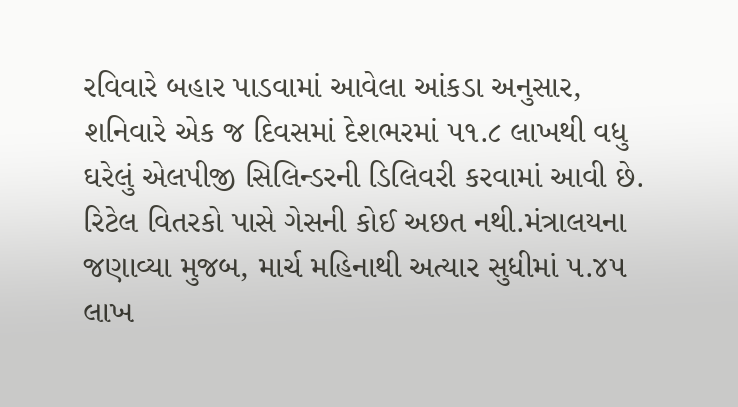રવિવારે બહાર પાડવામાં આવેલા આંકડા અનુસાર, શનિવારે એક જ દિવસમાં દેશભરમાં ૫૧.૮ લાખથી વધુ ઘરેલું એલપીજી સિલિન્ડરની ડિલિવરી કરવામાં આવી છે. રિટેલ વિતરકો પાસે ગેસની કોઈ અછત નથી.મંત્રાલયના જણાવ્યા મુજબ, માર્ચ મહિનાથી અત્યાર સુધીમાં ૫.૪૫ લાખ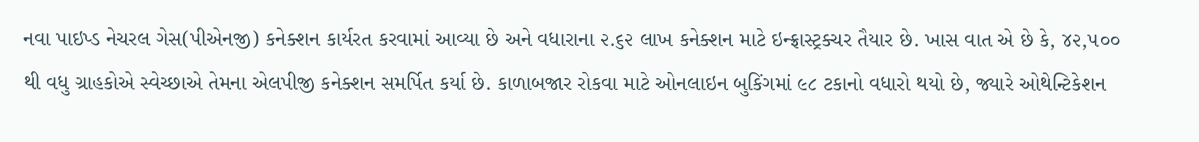નવા પાઇપ્ડ નેચરલ ગેસ(પીએનજી) કનેક્શન કાર્યરત કરવામાં આવ્યા છે અને વધારાના ૨.૬૨ લાખ કનેક્શન માટે ઇન્ફ્રાસ્ટ્રક્ચર તૈયાર છે. ખાસ વાત એ છે કે, ૪૨,૫૦૦ થી વધુ ગ્રાહકોએ સ્વેચ્છાએ તેમના એલપીજી કનેક્શન સમર્પિત કર્યા છે. કાળાબજાર રોકવા માટે ઓનલાઇન બુકિંગમાં ૯૮ ટકાનો વધારો થયો છે, જ્યારે ઓથેન્ટિકેશન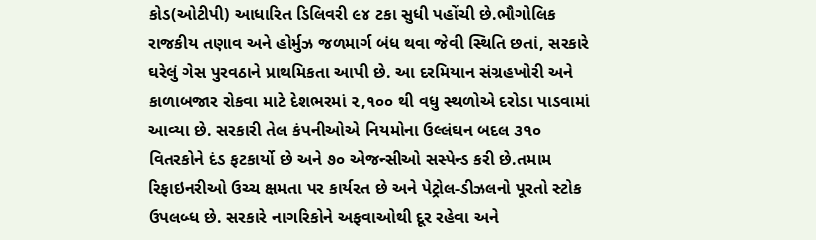કોડ(ઓટીપી) આધારિત ડિલિવરી ૯૪ ટકા સુધી પહોંચી છે.ભૌગોલિક રાજકીય તણાવ અને હોર્મુઝ જળમાર્ગ બંધ થવા જેવી સ્થિતિ છતાં, સરકારે ઘરેલું ગેસ પુરવઠાને પ્રાથમિકતા આપી છે. આ દરમિયાન સંગ્રહખોરી અને કાળાબજાર રોકવા માટે દેશભરમાં ૨,૧૦૦ થી વધુ સ્થળોએ દરોડા પાડવામાં આવ્યા છે. સરકારી તેલ કંપનીઓએ નિયમોના ઉલ્લંઘન બદલ ૩૧૦ વિતરકોને દંડ ફટકાર્યો છે અને ૭૦ એજન્સીઓ સસ્પેન્ડ કરી છે.તમામ રિફાઇનરીઓ ઉચ્ચ ક્ષમતા પર કાર્યરત છે અને પેટ્રોલ-ડીઝલનો પૂરતો સ્ટોક ઉપલબ્ધ છે. સરકારે નાગરિકોને અફવાઓથી દૂર રહેવા અને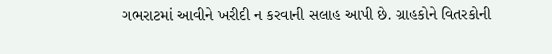ગભરાટમાં આવીને ખરીદી ન કરવાની સલાહ આપી છે. ગ્રાહકોને વિતરકોની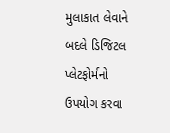મુલાકાત લેવાને બદલે ડિજિટલ પ્લેટફોર્મનો ઉપયોગ કરવા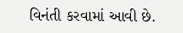વિનંતી કરવામાં આવી છે.